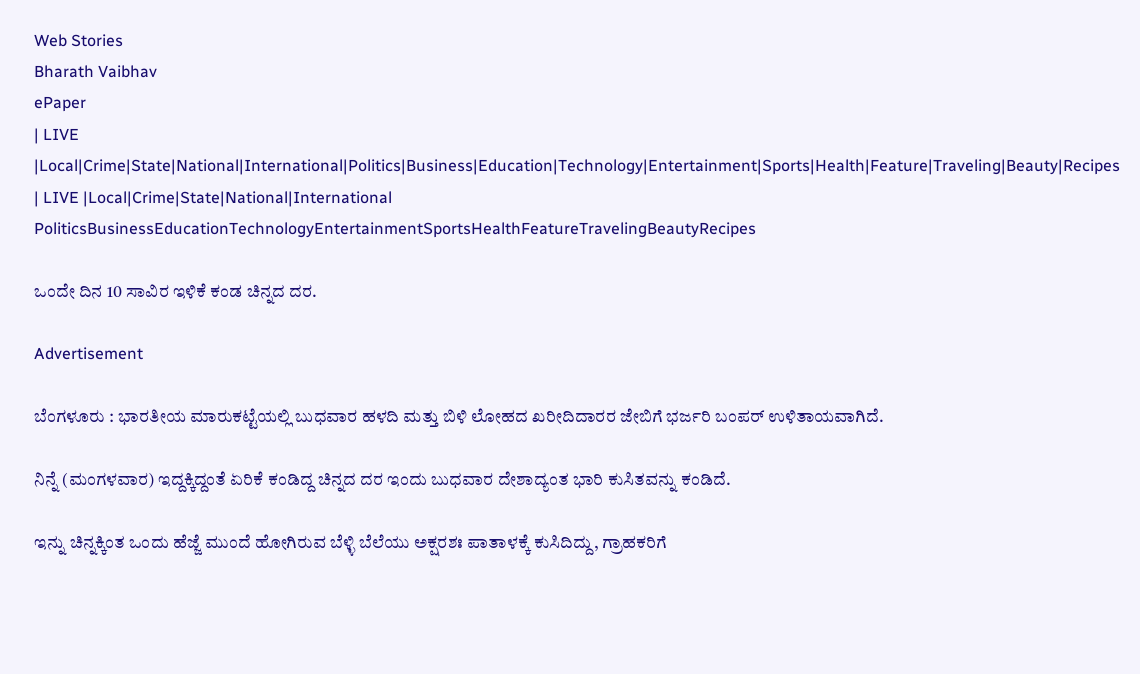Web Stories
Bharath Vaibhav
ePaper
| LIVE |Local|Crime|State|National|International|Politics|Business|Education|Technology|Entertainment|Sports|Health|Feature|Traveling|Beauty|Recipes
| LIVE |Local|Crime|State|National|International
PoliticsBusinessEducationTechnologyEntertainmentSportsHealthFeatureTravelingBeautyRecipes

ಒಂದೇ ದಿನ 10 ಸಾವಿರ ಇಳಿಕೆ ಕಂಡ ಚಿನ್ನದ ದರ.

Advertisement

ಬೆಂಗಳೂರು : ಭಾರತೀಯ ಮಾರುಕಟ್ಟೆಯಲ್ಲಿ ಬುಧವಾರ ಹಳದಿ ಮತ್ತು ಬಿಳಿ ಲೋಹದ ಖರೀದಿದಾರರ ಜೇಬಿಗೆ ಭರ್ಜರಿ ಬಂಪರ್ ಉಳಿತಾಯವಾಗಿದೆ.

ನಿನ್ನೆ (ಮಂಗಳವಾರ) ಇದ್ದಕ್ಕಿದ್ದಂತೆ ಏರಿಕೆ ಕಂಡಿದ್ದ ಚಿನ್ನದ ದರ ಇಂದು ಬುಧವಾರ ದೇಶಾದ್ಯಂತ ಭಾರಿ ಕುಸಿತವನ್ನು ಕಂಡಿದೆ.

ಇನ್ನು ಚಿನ್ನಕ್ಕಿಂತ ಒಂದು ಹೆಜ್ಜೆ ಮುಂದೆ ಹೋಗಿರುವ ಬೆಳ್ಳಿ ಬೆಲೆಯು ಅಕ್ಷರಶಃ ಪಾತಾಳಕ್ಕೆ ಕುಸಿದಿದ್ದು, ಗ್ರಾಹಕರಿಗೆ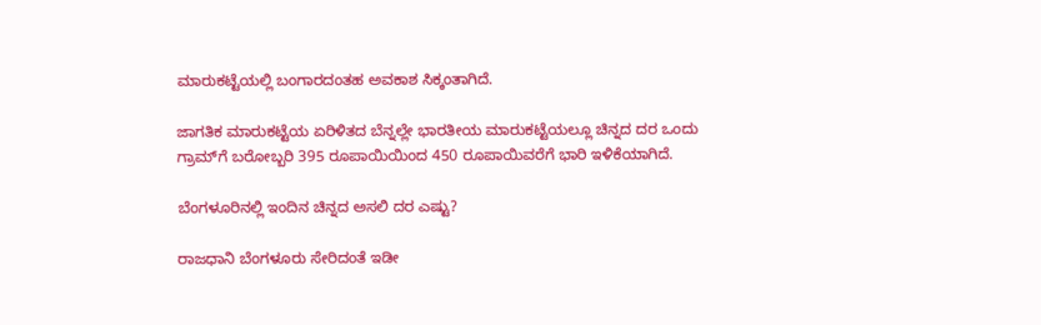ಮಾರುಕಟ್ಟೆಯಲ್ಲಿ ಬಂಗಾರದಂತಹ ಅವಕಾಶ ಸಿಕ್ಕಂತಾಗಿದೆ.

ಜಾಗತಿಕ ಮಾರುಕಟ್ಟೆಯ ಏರಿಳಿತದ ಬೆನ್ನಲ್ಲೇ ಭಾರತೀಯ ಮಾರುಕಟ್ಟೆಯಲ್ಲೂ ಚಿನ್ನದ ದರ ಒಂದು ಗ್ರಾಮ್‌ಗೆ ಬರೋಬ್ಬರಿ 395 ರೂಪಾಯಿಯಿಂದ 450 ರೂಪಾಯಿವರೆಗೆ ಭಾರಿ ಇಳಿಕೆಯಾಗಿದೆ.

ಬೆಂಗಳೂರಿನಲ್ಲಿ ಇಂದಿನ ಚಿನ್ನದ ಅಸಲಿ ದರ ಎಷ್ಟು?

ರಾಜಧಾನಿ ಬೆಂಗಳೂರು ಸೇರಿದಂತೆ ಇಡೀ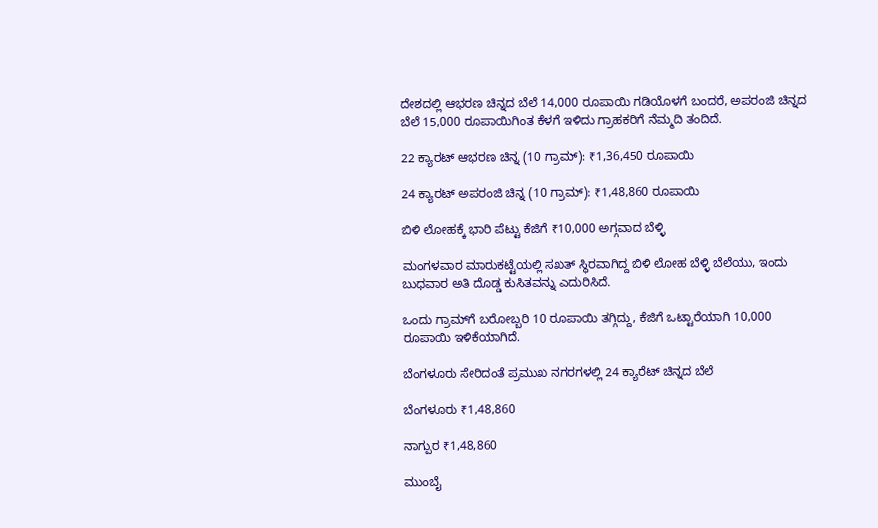ದೇಶದಲ್ಲಿ ಆಭರಣ ಚಿನ್ನದ ಬೆಲೆ 14,000 ರೂಪಾಯಿ ಗಡಿಯೊಳಗೆ ಬಂದರೆ, ಅಪರಂಜಿ ಚಿನ್ನದ ಬೆಲೆ 15,000 ರೂಪಾಯಿಗಿಂತ ಕೆಳಗೆ ಇಳಿದು ಗ್ರಾಹಕರಿಗೆ ನೆಮ್ಮದಿ ತಂದಿದೆ.

22 ಕ್ಯಾರಟ್ ಆಭರಣ ಚಿನ್ನ (10 ಗ್ರಾಮ್): ₹1,36,450 ರೂಪಾಯಿ

24 ಕ್ಯಾರಟ್ ಅಪರಂಜಿ ಚಿನ್ನ (10 ಗ್ರಾಮ್): ₹1,48,860 ರೂಪಾಯಿ

ಬಿಳಿ ಲೋಹಕ್ಕೆ ಭಾರಿ ಪೆಟ್ಟು ಕೆಜಿಗೆ ₹10,000 ಅಗ್ಗವಾದ ಬೆಳ್ಳಿ

ಮಂಗಳವಾರ ಮಾರುಕಟ್ಟೆಯಲ್ಲಿ ಸಖತ್ ಸ್ಥಿರವಾಗಿದ್ದ ಬಿಳಿ ಲೋಹ ಬೆಳ್ಳಿ ಬೆಲೆಯು, ಇಂದು ಬುಧವಾರ ಅತಿ ದೊಡ್ಡ ಕುಸಿತವನ್ನು ಎದುರಿಸಿದೆ.

ಒಂದು ಗ್ರಾಮ್‌ಗೆ ಬರೋಬ್ಬರಿ 10 ರೂಪಾಯಿ ತಗ್ಗಿದ್ದು, ಕೆಜಿಗೆ ಒಟ್ಟಾರೆಯಾಗಿ 10,000 ರೂಪಾಯಿ ಇಳಿಕೆಯಾಗಿದೆ.

ಬೆಂಗಳೂರು ಸೇರಿದಂತೆ ಪ್ರಮುಖ ನಗರಗಳಲ್ಲಿ 24 ಕ್ಯಾರೆಟ್ ಚಿನ್ನದ ಬೆಲೆ

ಬೆಂಗಳೂರು ₹1,48,860

ನಾಗ್ಪುರ ₹1,48,860

ಮುಂಬೈ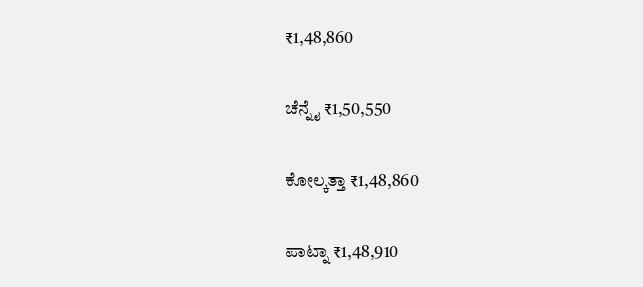₹1,48,860

ಚೆನ್ನೈ ₹1,50,550

ಕೋಲ್ಕತ್ತಾ ₹1,48,860

ಪಾಟ್ನಾ ₹1,48,910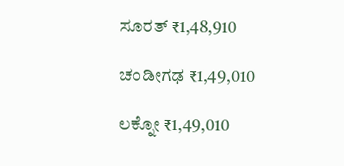ಸೂರತ್‌ ₹1,48,910

ಚಂಡೀಗಢ ₹1,49,010

ಲಕ್ನೋ ₹1,49,010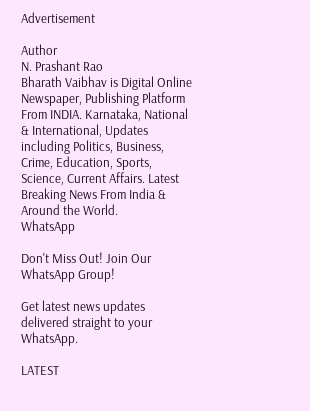Advertisement

Author
N. Prashant Rao
Bharath Vaibhav is Digital Online Newspaper, Publishing Platform From INDIA. Karnataka, National & International, Updates including Politics, Business, Crime, Education, Sports, Science, Current Affairs. Latest Breaking News From India & Around the World.
WhatsApp

Don't Miss Out! Join Our WhatsApp Group!

Get latest news updates delivered straight to your WhatsApp.

LATEST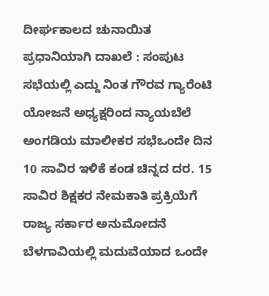ದೀರ್ಘಕಾಲದ ಚುನಾಯಿತ ಪ್ರಧಾನಿಯಾಗಿ ದಾಖಲೆ : ಸಂಪುಟ ಸಭೆಯಲ್ಲಿ ಎದ್ದು ನಿಂತ ಗೌರವ ಗ್ಯಾರೆಂಟಿ ಯೋಜನೆ ಅಧ್ಯಕ್ಷರಿಂದ ನ್ಯಾಯಬೆಲೆ ಅಂಗಡಿಯ ಮಾಲೀಕರ ಸಭೆಒಂದೇ ದಿನ 10 ಸಾವಿರ ಇಳಿಕೆ ಕಂಡ ಚಿನ್ನದ ದರ. 15 ಸಾವಿರ ಶಿಕ್ಷಕರ ನೇಮಕಾತಿ ಪ್ರಕ್ರಿಯೆಗೆ ರಾಜ್ಯ ಸರ್ಕಾರ ಅನುಮೋದನೆ ಬೆಳಗಾವಿಯಲ್ಲಿ ಮದುವೆಯಾದ ಒಂದೇ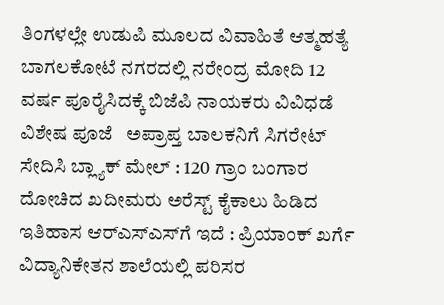ತಿಂಗಳಲ್ಲೇ ಉಡುಪಿ ಮೂಲದ ವಿವಾಹಿತೆ ಆತ್ಮಹತ್ಯೆ ಬಾಗಲಕೋಟೆ ನಗರದಲ್ಲಿ ನರೇಂದ್ರ ಮೋದಿ 12 ವರ್ಷ ಪೂರೈಸಿದಕ್ಕೆ ಬಿಜೆಪಿ ನಾಯಕರು ವಿವಿಧಡೆ ವಿಶೇಷ ಪೂಜೆ   ಅಪ್ರಾಪ್ತ ಬಾಲಕನಿಗೆ ಸಿಗರೇಟ್ ಸೇದಿಸಿ ಬ್ಲ್ಯಾಕ್ ಮೇಲ್ : 120 ಗ್ರಾಂ ಬಂಗಾರ ದೋಚಿದ ಖದೀಮರು ಅರೆಸ್ಟ್ ಕೈಕಾಲು ಹಿಡಿದ ಇತಿಹಾಸ ಆರ್‌ಎಸ್‌ಎಸ್‌ಗೆ ಇದೆ : ಪ್ರಿಯಾಂಕ್ ಖರ್ಗೆ ವಿದ್ಯಾನಿಕೇತನ ಶಾಲೆಯಲ್ಲಿ ಪರಿಸರ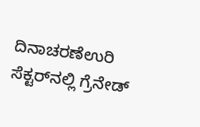ದಿನಾಚರಣೆಉರಿ ಸೆಕ್ಟರ್‌ನಲ್ಲಿ ಗ್ರೆನೇಡ್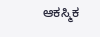ಆಕಸ್ಮಿಕ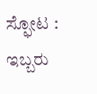ಸ್ಫೋಟ : ಇಬ್ಬರು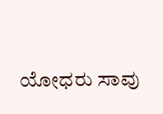ಯೋಧರು ಸಾವು